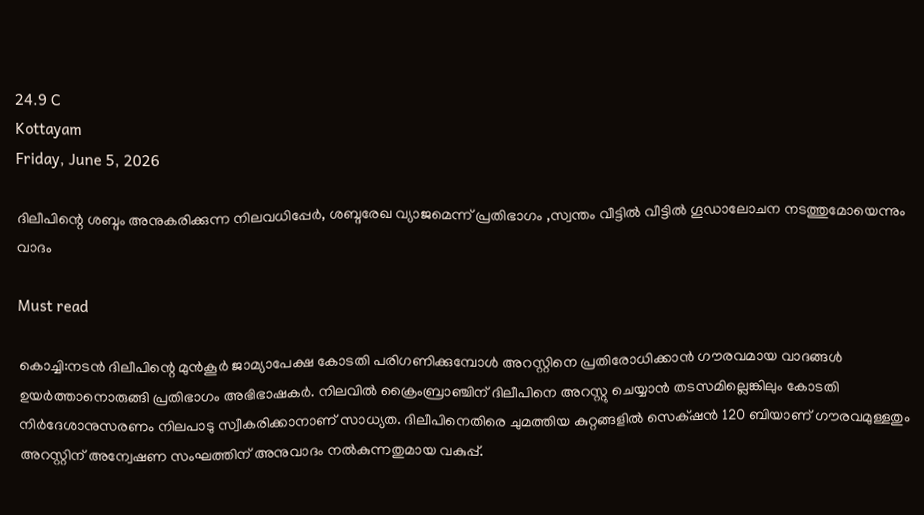24.9 C
Kottayam
Friday, June 5, 2026

ദിലീപിന്റെ ശബ്ദം അനുകരിക്കുന്ന നിലവധിപ്പേർ, ശബ്ദരേഖ വ്യാജമെന്ന് പ്രതിഭാഗം ,സ്വന്തം വീട്ടിൽ വീട്ടിൽ ഗൂഡാലോചന നടത്തുമോയെന്നും വാദം

Must read

കൊച്ചി:നടൻ ദിലീപിന്റെ മുൻകൂർ ജാമ്യാപേക്ഷ കോടതി പരിഗണിക്കുമ്പോൾ അറസ്റ്റിനെ പ്രതിരോധിക്കാൻ ഗൗരവമായ വാദങ്ങൾ ഉയർത്താനൊരുങ്ങി പ്രതിഭാഗം അഭിഭാഷകർ. നിലവിൽ ക്രൈംബ്രാഞ്ചിന് ദിലീപിനെ അറസ്റ്റു ചെയ്യാൻ തടസമില്ലെങ്കിലും കോടതി നിർദേശാനുസരണം നിലപാടു സ്വീകരിക്കാനാണ് സാധ്യത. ദിലീപിനെതിരെ ചുമത്തിയ കുറ്റങ്ങളിൽ സെക്‌ഷൻ 120 ബിയാണ് ഗൗരവമുള്ളതും അറസ്റ്റിന് അന്വേഷണ സംഘത്തിന് അനുവാദം നൽകുന്നതുമായ വകുപ്പ്.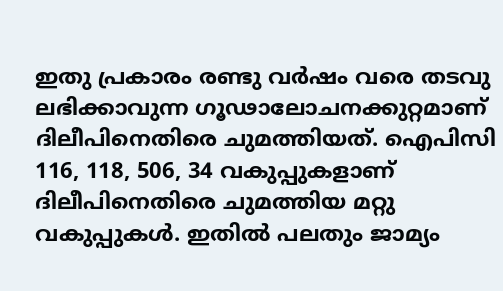ഇതു പ്രകാരം രണ്ടു വർഷം വരെ തടവു ലഭിക്കാവുന്ന ഗൂഢാലോചനക്കുറ്റമാണ് ദിലീപിനെതിരെ ചുമത്തിയത്. ഐപിസി 116, 118, 506, 34 വകുപ്പുകളാണ് ദിലീപിനെതിരെ ചുമത്തിയ മറ്റു വകുപ്പുകൾ. ഇതിൽ പലതും ജാമ്യം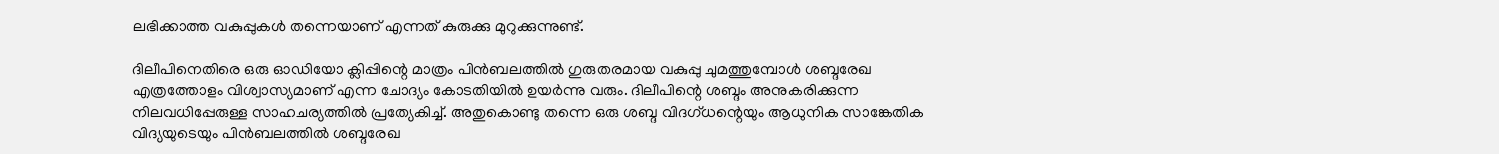ലഭിക്കാത്ത വകുപ്പുകൾ തന്നെയാണ് എന്നത് കുരുക്കു മുറുക്കുന്നുണ്ട്.

ദിലീപിനെതിരെ ഒരു ഓഡിയോ ക്ലിപ്പിന്റെ മാത്രം പിൻബലത്തിൽ ഗുരുതരമായ വകുപ്പു ചുമത്തുമ്പോൾ ശബ്ദരേഖ എത്രത്തോളം വിശ്വാസ്യമാണ് എന്ന ചോദ്യം കോടതിയിൽ ഉയർന്നു വരും. ദിലീപിന്റെ ശബ്ദം അനുകരിക്കുന്ന നിലവധിപ്പേരുള്ള സാഹചര്യത്തിൽ പ്രത്യേകിച്ച്. അതുകൊണ്ടു തന്നെ ഒരു ശബ്ദ വിദഗ്ധന്റെയും ആധുനിക സാങ്കേതിക വിദ്യയുടെയും പിൻബലത്തിൽ ശബ്ദരേഖ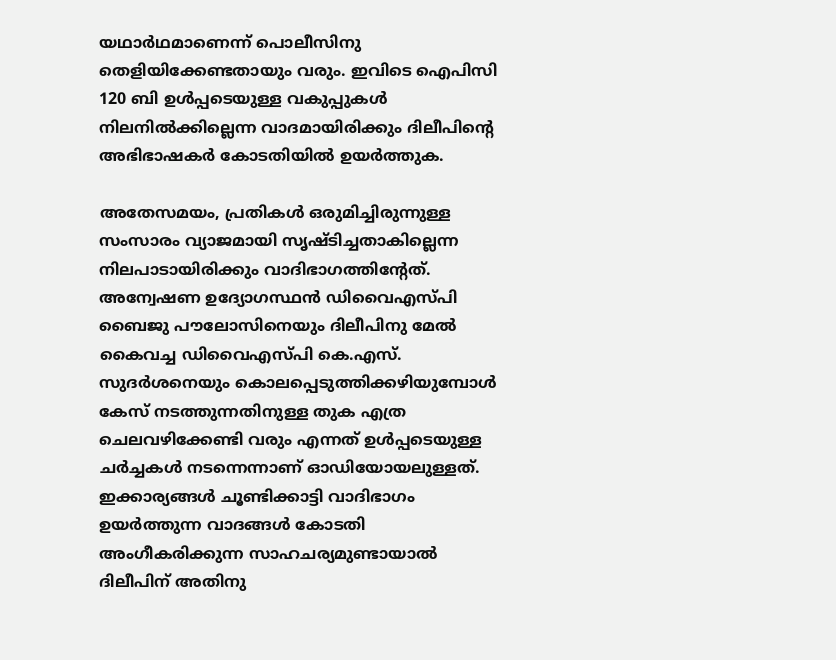യഥാർഥമാണെന്ന് പൊലീസിനു തെളിയിക്കേണ്ടതായും വരും. ഇവിടെ ഐപിസി 120 ബി ഉൾപ്പടെയുള്ള വകുപ്പുകൾ നിലനിൽക്കില്ലെന്ന വാദമായിരിക്കും ദിലീപിന്റെ അഭിഭാഷകർ കോടതിയിൽ ഉയർത്തുക.

അതേസമയം, പ്രതികൾ ഒരുമിച്ചിരുന്നുള്ള സംസാരം വ്യാജമായി സൃഷ്ടിച്ചതാകില്ലെന്ന നിലപാടായിരിക്കും വാദിഭാഗത്തിന്റേത്. അന്വേഷണ ഉദ്യോഗസ്ഥൻ ഡിവൈഎസ്പി ബൈജു പൗലോസിനെയും ദിലീപിനു മേൽ കൈവച്ച ഡിവൈഎസ്പി കെ.എസ്. സുദർശനെയും കൊലപ്പെടുത്തിക്കഴിയുമ്പോൾ കേസ് നടത്തുന്നതിനുള്ള തുക എത്ര ചെലവഴിക്കേണ്ടി വരും എന്നത് ഉൾപ്പടെയുള്ള ചർച്ചകൾ നടന്നെന്നാണ് ഓഡിയോയലുള്ളത്. ഇക്കാര്യങ്ങൾ ചൂണ്ടിക്കാട്ടി വാദിഭാഗം ഉയർത്തുന്ന വാദങ്ങൾ കോടതി അംഗീകരിക്കുന്ന സാഹചര്യമുണ്ടായാൽ ദിലീപിന് അതിനു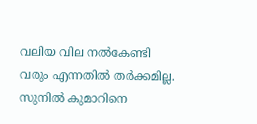വലിയ വില നൽകേണ്ടി വരും എന്നതിൽ തർക്കമില്ല. സുനിൽ കുമാറിനെ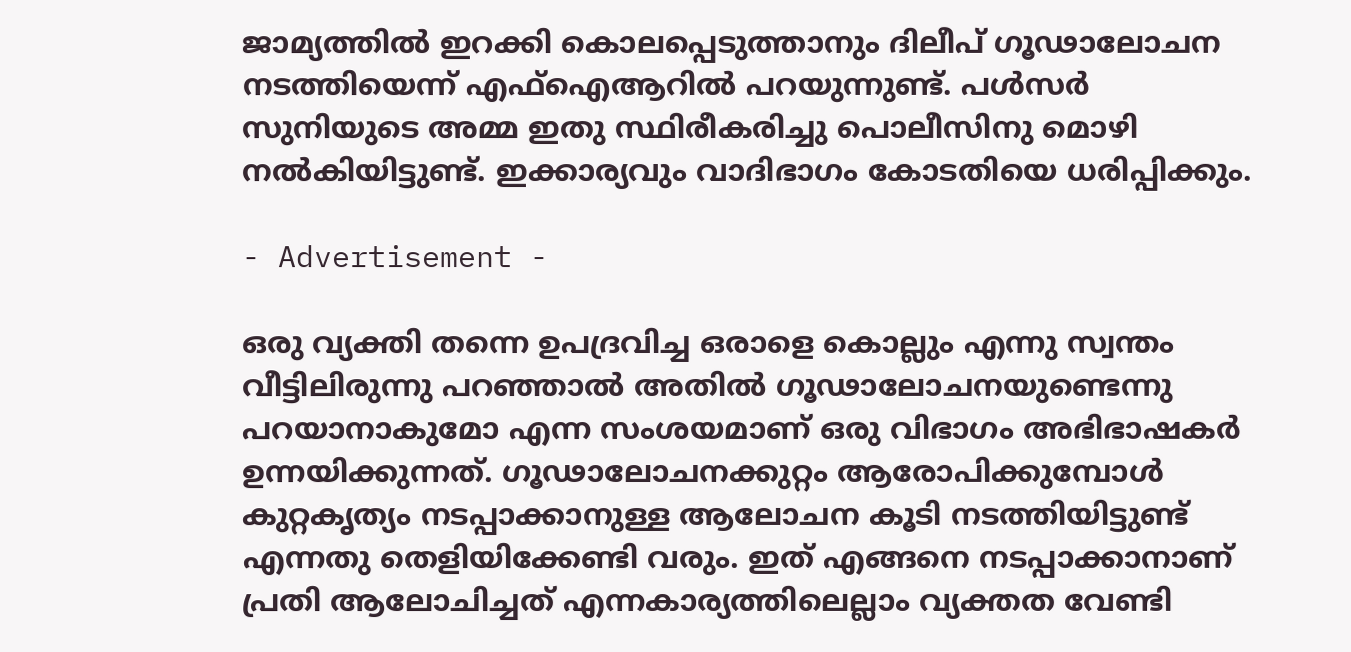ജാമ്യത്തിൽ ഇറക്കി കൊലപ്പെടുത്താനും ദിലീപ് ഗൂഢാലോചന നടത്തിയെന്ന് എഫ്ഐആറിൽ പറയുന്നുണ്ട്. പൾസർ സുനിയുടെ അമ്മ ഇതു സ്ഥിരീകരിച്ചു പൊലീസിനു മൊഴി നൽകിയിട്ടുണ്ട്. ഇക്കാര്യവും വാദിഭാഗം കോടതിയെ ധരിപ്പിക്കും.

- Advertisement -

ഒരു വ്യക്തി തന്നെ ഉപദ്രവിച്ച ഒരാളെ കൊല്ലും എന്നു സ്വന്തം വീട്ടിലിരുന്നു പറഞ്ഞാൽ അതിൽ ഗൂഢാലോചനയുണ്ടെന്നു പറയാനാകുമോ എന്ന സംശയമാണ് ഒരു വിഭാഗം അഭിഭാഷകർ ഉന്നയിക്കുന്നത്. ഗൂഢാലോചനക്കുറ്റം ആരോപിക്കുമ്പോൾ കുറ്റകൃത്യം നടപ്പാക്കാനുള്ള ആലോചന കൂടി നടത്തിയിട്ടുണ്ട് എന്നതു തെളിയിക്കേണ്ടി വരും. ഇത് എങ്ങനെ നടപ്പാക്കാനാണ് പ്രതി ആലോചിച്ചത് എന്നകാര്യത്തിലെല്ലാം വ്യക്തത വേണ്ടി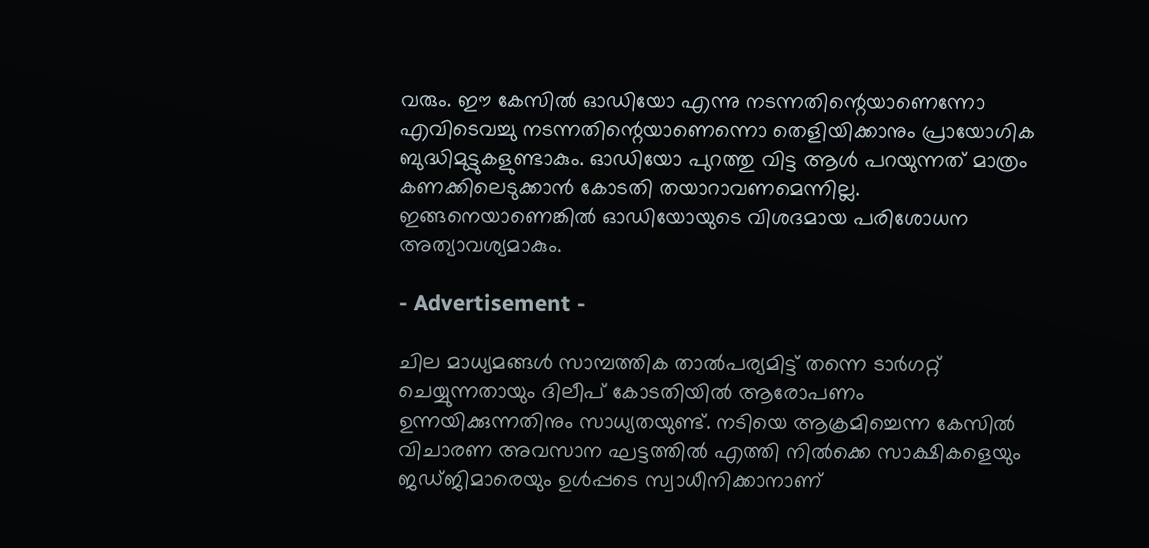വരും. ഈ കേസിൽ ഓഡിയോ എന്നു നടന്നതിന്റെയാണെന്നോ എവിടെവച്ചു നടന്നതിന്റെയാണെന്നൊ തെളിയിക്കാനും പ്രായോഗിക ബുദ്ധിമുട്ടുകളുണ്ടാകും. ഓഡിയോ പുറത്തു വിട്ട ആൾ പറയുന്നത് മാത്രം കണക്കിലെടുക്കാൻ കോടതി തയാറാവണമെന്നില്ല. ഇങ്ങനെയാണെങ്കിൽ ഓഡിയോയുടെ വിശദമായ പരിശോധന അത്യാവശ്യമാകും.

- Advertisement -

ചില മാധ്യമങ്ങൾ സാമ്പത്തിക താൽപര്യമിട്ട് തന്നെ ടാർഗറ്റ് ചെയ്യുന്നതായും ദിലീപ് കോടതിയിൽ ആരോപണം ഉന്നയിക്കുന്നതിനും സാധ്യതയുണ്ട്. നടിയെ ആക്രമിച്ചെന്ന കേസിൽ വിചാരണ അവസാന ഘട്ടത്തിൽ എത്തി നിൽക്കെ സാക്ഷികളെയും ജഡ്ജിമാരെയും ഉൾപ്പടെ സ്വാധീനിക്കാനാണ്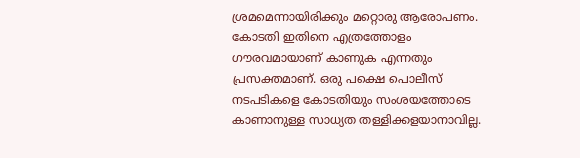ശ്രമമെന്നായിരിക്കും മറ്റൊരു ആരോപണം. കോടതി ഇതിനെ എത്രത്തോളം ഗൗരവമായാണ് കാണുക എന്നതും പ്രസക്തമാണ്. ഒരു പക്ഷെ പൊലീസ് നടപടികളെ കോടതിയും സംശയത്തോടെ കാണാനുള്ള സാധ്യത തള്ളിക്കളയാനാവില്ല.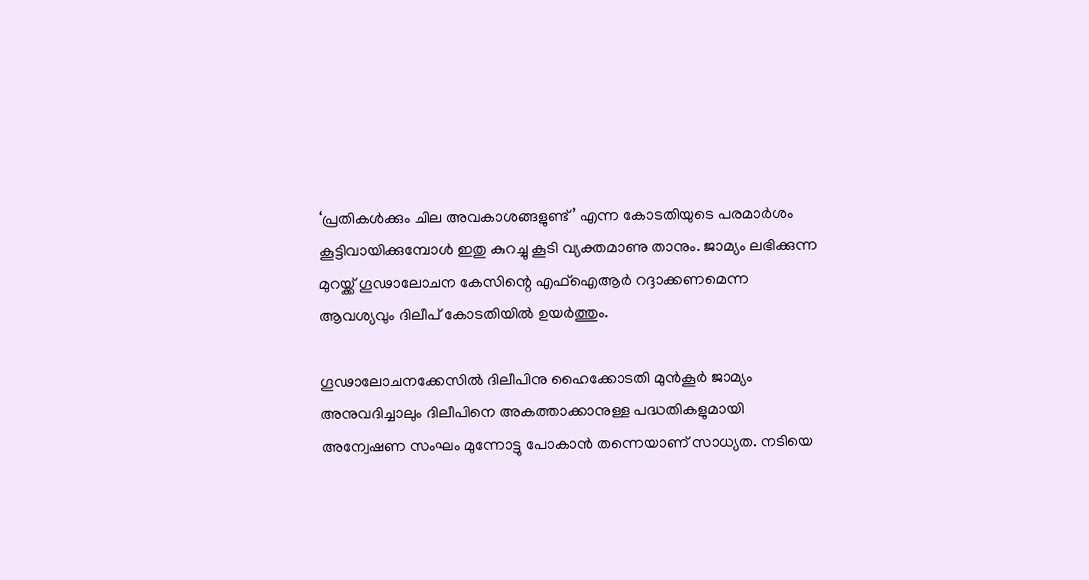‘പ്രതികൾക്കും ചില അവകാശങ്ങളുണ്ട്’ എന്ന കോടതിയുടെ പരമാർശം കൂട്ടിവായിക്കുമ്പോൾ ഇതു കുറച്ചു കൂടി വ്യക്തമാണു താനും. ജാമ്യം ലഭിക്കുന്ന മുറയ്ക്ക് ഗൂഢാലോചന കേസിന്റെ എഫ്ഐആർ റദ്ദാക്കണമെന്ന ആവശ്യവും ദിലീപ് കോടതിയിൽ ഉയർത്തും.

ഗൂഢാലോചനക്കേസിൽ ദിലീപിനു ഹൈക്കോടതി മുൻകൂർ ജാമ്യം അനുവദിച്ചാലും ദിലീപിനെ അകത്താക്കാനുള്ള പദ്ധതികളുമായി അന്വേഷണ സംഘം മുന്നോട്ടു പോകാൻ തന്നെയാണ് സാധ്യത. നടിയെ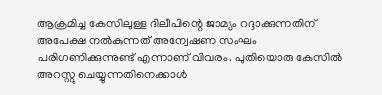ആക്രമിച്ച കേസിലുള്ള ദിലീപിന്റെ ജാമ്യം റദ്ദാക്കുന്നതിന് അപേക്ഷ നൽകുന്നത് അന്വേഷണ സംഘം പരിഗണിക്കുന്നുണ്ട് എന്നാണ് വിവരം. പുതിയൊരു കേസിൽ അറസ്റ്റു ചെയ്യുന്നതിനെക്കാൾ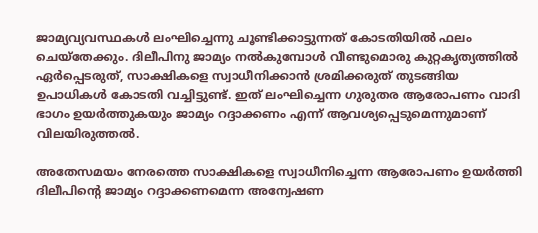ജാമ്യവ്യവസ്ഥകൾ ലംഘിച്ചെന്നു ചൂണ്ടിക്കാട്ടുന്നത് കോടതിയിൽ ഫലം ചെയ്തേക്കും. ദിലീപിനു ജാമ്യം നൽകുമ്പോൾ വീണ്ടുമൊരു കുറ്റകൃത്യത്തിൽ ഏർപ്പെടരുത്, സാക്ഷികളെ സ്വാധീനിക്കാൻ ശ്രമിക്കരുത് തുടങ്ങിയ ഉപാധികൾ കോടതി വച്ചിട്ടുണ്ട്. ഇത് ലംഘിച്ചെന്ന ഗുരുതര ആരോപണം വാദി ഭാഗം ഉയർത്തുകയും ജാമ്യം റദ്ദാക്കണം എന്ന് ആവശ്യപ്പെടുമെന്നുമാണ് വിലയിരുത്തൽ.

അതേസമയം നേരത്തെ സാക്ഷികളെ സ്വാധീനിച്ചെന്ന ആരോപണം ഉയർത്തി ദിലീപിന്റെ ജാമ്യം റദ്ദാക്കണമെന്ന അന്വേഷണ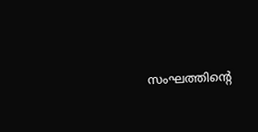സംഘത്തിന്റെ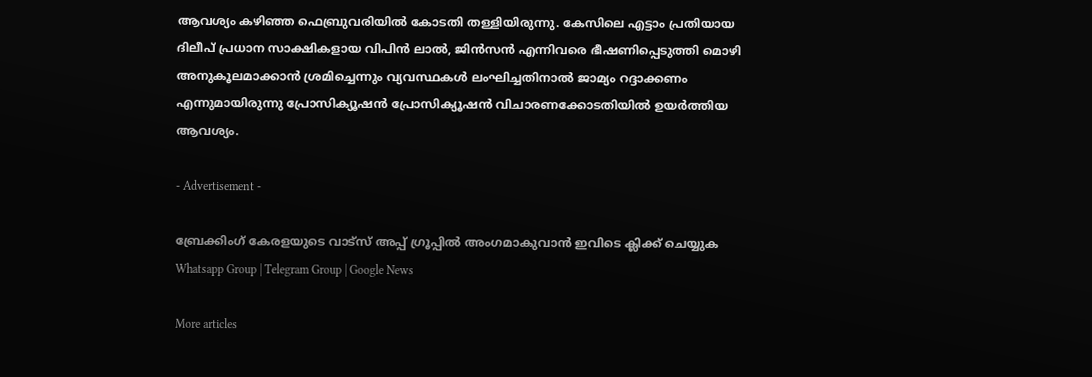ആവശ്യം കഴിഞ്ഞ ഫെബ്രുവരിയിൽ കോടതി തള്ളിയിരുന്നു. കേസിലെ എട്ടാം പ്രതിയായ ദിലീപ് പ്രധാന സാക്ഷികളായ വിപിൻ ലാൽ, ജിൻസൻ എന്നിവരെ ഭീഷണിപ്പെടുത്തി മൊഴി അനുകൂലമാക്കാൻ ശ്രമിച്ചെന്നും വ്യവസ്ഥകൾ ലംഘിച്ചതിനാല്‍ ജാമ്യം റദ്ദാക്കണം എന്നുമായിരുന്നു പ്രോസിക്യൂഷൻ പ്രോസിക്യൂഷൻ വിചാരണക്കോടതിയിൽ ഉയർത്തിയ ആവശ്യം.

- Advertisement -

ബ്രേക്കിംഗ് കേരളയുടെ വാട്സ് അപ്പ് ഗ്രൂപ്പിൽ അംഗമാകുവാൻ ഇവിടെ ക്ലിക്ക് ചെയ്യുക Whatsapp Group | Telegram Group | Google News

More articles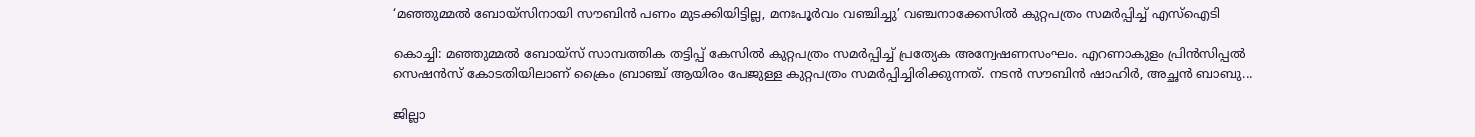‘മഞ്ഞുമ്മൽ ബോയ്സിനായി സൗബിൻ പണം മുടക്കിയിട്ടില്ല, മനഃപൂർവം വഞ്ചിച്ചു’ വഞ്ചനാക്കേസിൽ കുറ്റപത്രം സമർപ്പിച്ച് എസ്ഐടി

കൊച്ചി: മഞ്ഞുമ്മൽ ബോയ്‌സ് സാമ്പത്തിക തട്ടിപ്പ് കേസിൽ കുറ്റപത്രം സമർപ്പിച്ച് പ്രത്യേക അന്വേഷണസംഘം. എറണാകുളം പ്രിൻസിപ്പൽ സെഷൻസ് കോടതിയിലാണ് ക്രൈം ബ്രാഞ്ച് ആയിരം പേജുള്ള കുറ്റപത്രം സമർപ്പിച്ചിരിക്കുന്നത്. നടൻ സൗബിൻ ഷാഹിർ, അച്ഛൻ ബാബു...

ജില്ലാ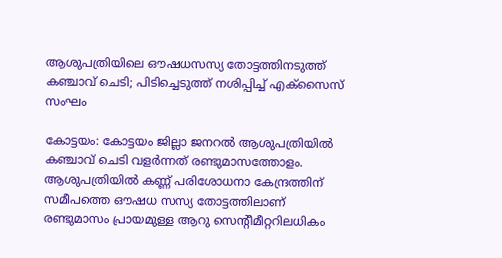ആശുപത്രിയിലെ ഔഷധസസ്യ തോട്ടത്തിനടുത്ത് കഞ്ചാവ് ചെടി; പിടിച്ചെടുത്ത് നശിപ്പിച്ച് എക്സൈസ് സംഘം

കോട്ടയം: കോട്ടയം ജില്ലാ ജനറൽ ആശുപത്രിയിൽ കഞ്ചാവ് ചെടി വളർന്നത് രണ്ടുമാസത്തോളം. ആശുപത്രിയിൽ കണ്ണ് പരിശോധനാ കേന്ദ്രത്തിന് സമീപത്തെ ഔഷധ സസ്യ തോട്ടത്തിലാണ് രണ്ടുമാസം പ്രായമുള്ള ആറു സെന്റീമീറ്ററിലധികം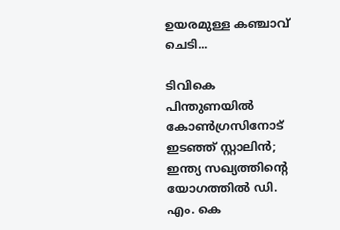ഉയരമുള്ള കഞ്ചാവ് ചെടി...

ടിവികെ പിന്തുണയിൽ കോൺഗ്രസിനോട് ഇടഞ്ഞ് സ്റ്റാലിൻ; ഇന്ത്യ സഖ്യത്തിന്റെ യോഗത്തിൽ ഡി. എം. കെ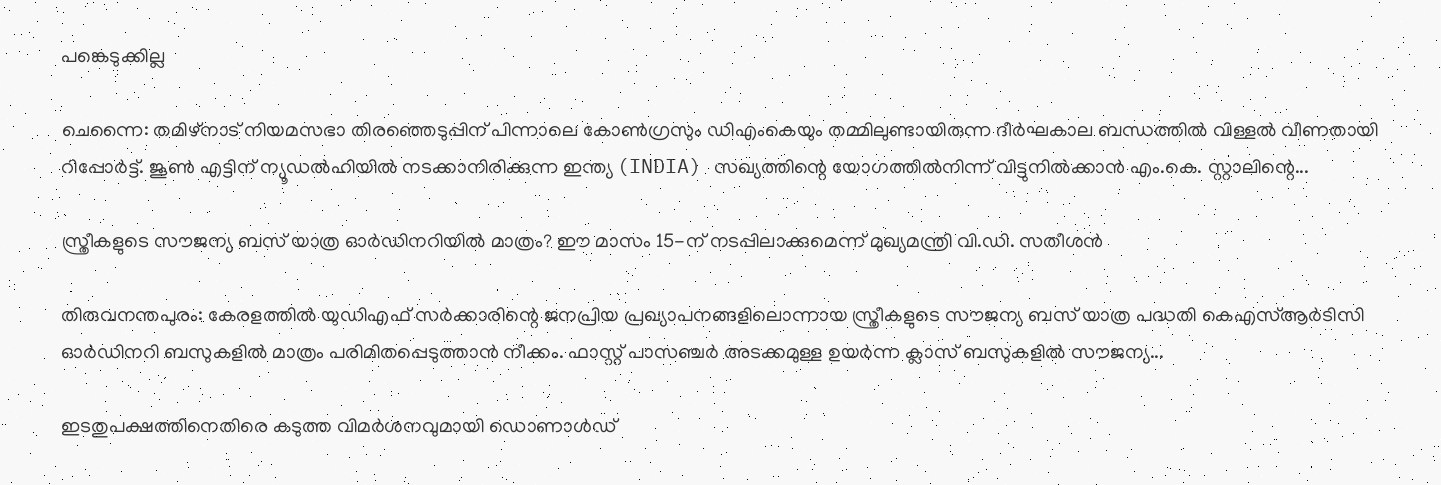പങ്കെടുക്കില്ല

ചെന്നൈ: തമിഴ്നാട് നിയമസഭാ തിരഞ്ഞെടുപ്പിന് പിന്നാലെ കോൺഗ്രസും ഡിഎംകെയും തമ്മിലുണ്ടായിരുന്ന ദീർഘകാല ബന്ധത്തിൽ വിള്ളൽ വീണതായി റിപ്പോർട്ട്. ജൂൺ എട്ടിന് ന്യൂഡൽഹിയിൽ നടക്കാനിരിക്കുന്ന ഇന്ത്യ (INDIA) സഖ്യത്തിന്റെ യോഗത്തിൽനിന്ന് വിട്ടുനിൽക്കാൻ എം.കെ. സ്റ്റാലിന്റെ...

സ്ത്രീകളുടെ സൗജന്യ ബസ് യാത്ര ഓർഡിനറിയിൽ മാത്രം? ഈ മാസം 15-ന് നടപ്പിലാക്കുമെന്ന് മുഖ്യമന്ത്രി വി.ഡി. സതീശൻ

തിരുവനന്തപുരം: കേരളത്തിൽ യുഡിഎഫ് സർക്കാരിന്റെ ജനപ്രിയ പ്രഖ്യാപനങ്ങളിലൊന്നായ സ്ത്രീകളുടെ സൗജന്യ ബസ് യാത്ര പദ്ധതി കെഎസ്ആർടിസി ഓർഡിനറി ബസുകളിൽ മാത്രം പരിമിതപ്പെടുത്താൻ നീക്കം. ഫാസ്റ്റ് പാസഞ്ചർ അടക്കമുള്ള ഉയർന്ന ക്ലാസ് ബസുകളിൽ സൗജന്യ...

ഇടതുപക്ഷത്തിനെതിരെ കടുത്ത വിമർശനവുമായി ഡൊണാൾഡ്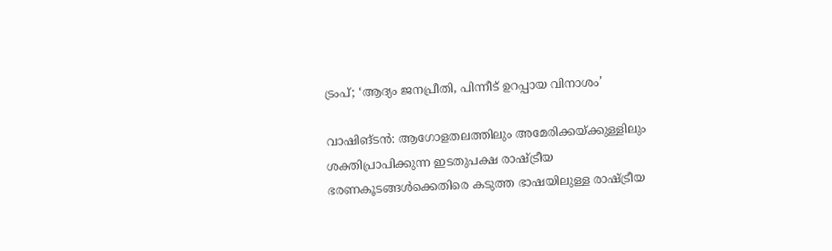ട്രംപ്; ‘ആദ്യം ജനപ്രീതി, പിന്നീട് ഉറപ്പായ വിനാശം’

വാഷിങ്ടൻ: ആഗോളതലത്തിലും അമേരിക്കയ്ക്കുള്ളിലും ശക്തിപ്രാപിക്കുന്ന ഇടതുപക്ഷ രാഷ്ട്രീയ ഭരണകൂടങ്ങൾക്കെതിരെ കടുത്ത ഭാഷയിലുള്ള രാഷ്ട്രീയ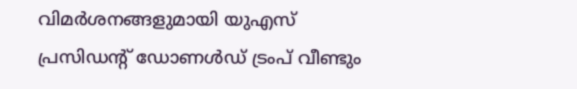വിമർശനങ്ങളുമായി യുഎസ് പ്രസിഡന്റ് ഡോണൾഡ് ട്രംപ് വീണ്ടും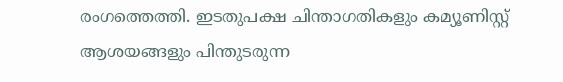രംഗത്തെത്തി. ഇടതുപക്ഷ ചിന്താഗതികളും കമ്യൂണിസ്റ്റ് ആശയങ്ങളും പിന്തുടരുന്ന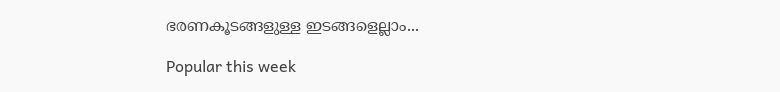ഭരണകൂടങ്ങളുള്ള ഇടങ്ങളെല്ലാം...

Popular this week